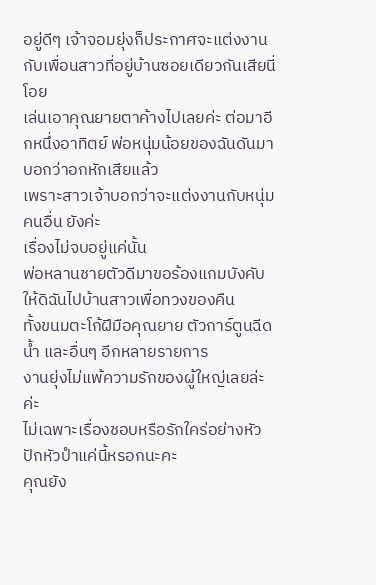อยู่ดีๆ เจ้าจอมยุ่งก็ประกาศจะแต่งงานกับเพื่อนสาวที่อยู่บ้านซอยเดียวกันเสียนี่
โอย
เล่นเอาคุณยายตาค้างไปเลยค่ะ ต่อมาอีกหนึ่งอาทิตย์ พ่อหนุ่มน้อยของฉันดันมาบอกว่าอกหักเสียแล้ว
เพราะสาวเจ้าบอกว่าจะแต่งงานกับหนุ่มคนอื่น ยังค่ะ
เรื่องไม่จบอยู่แค่นั้น
พ่อหลานชายตัวดีมาขอร้องแกมบังคับให้ดิฉันไปบ้านสาวเพื่อทวงของคืน
ทั้งขนมตะโก้ฝีมือคุณยาย ตัวการ์ตูนฉีดน้ำ และอื่นๆ อีกหลายรายการ
งานยุ่งไม่แพ้ความรักของผู้ใหญ่เลยล่ะค่ะ
ไม่เฉพาะเรื่องชอบหรือรักใคร่อย่างหัวปักหัวปำแค่นี้หรอกนะคะ
คุณยัง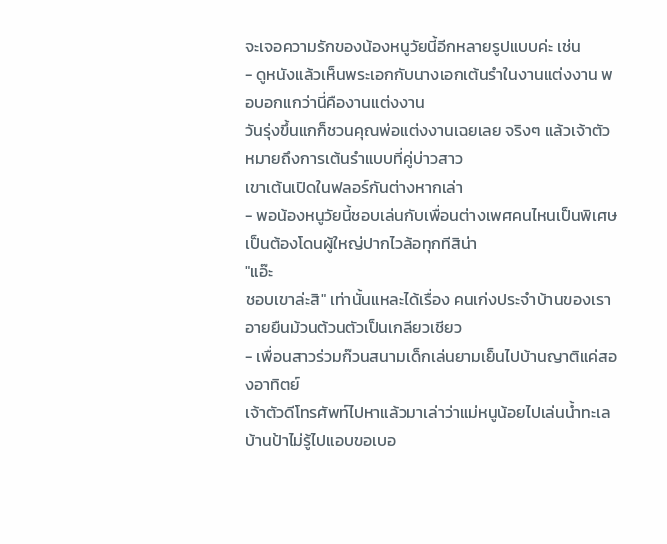จะเจอความรักของน้องหนูวัยนี้อีกหลายรูปแบบค่ะ เช่น
- ดูหนังแล้วเห็นพระเอกกับนางเอกเต้นรำในงานแต่งงาน พอบอกแกว่านี่คืองานแต่งงาน
วันรุ่งขึ้นแกก็ชวนคุณพ่อแต่งงานเฉยเลย จริงๆ แล้วเจ้าตัวหมายถึงการเต้นรำแบบที่คู่บ่าวสาว
เขาเต้นเปิดในฟลอร์กันต่างหากเล่า
- พอน้องหนูวัยนี้ชอบเล่นกับเพื่อนต่างเพศคนไหนเป็นพิเศษ เป็นต้องโดนผู้ใหญ่ปากไวล้อทุกทีสิน่า
"แอ๊ะ
ชอบเขาล่ะสิ" เท่านั้นแหละได้เรื่อง คนเก่งประจำบ้านของเราอายยืนม้วนต้วนตัวเป็นเกลียวเชียว
- เพื่อนสาวร่วมก๊วนสนามเด็กเล่นยามเย็นไปบ้านญาติแค่สองอาทิตย์
เจ้าตัวดีโทรศัพท์ไปหาแล้วมาเล่าว่าแม่หนูน้อยไปเล่นน้ำทะเลบ้านป้าไม่รู้ไปแอบขอเบอ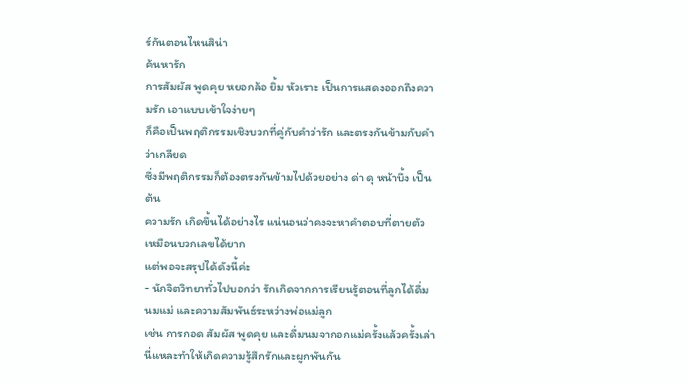ร์กันตอนไหนสิน่า
ค้นหารัก
การสัมผัส พูดคุย หยอกล้อ ยิ้ม หัวเราะ เป็นการแสดงออกถึงความรัก เอาแบบเข้าใจง่ายๆ
ก็คือเป็นพฤติกรรมเชิงบวกที่คู่กับคำว่ารัก และตรงกันข้ามกับคำว่าเกลียด
ซึ่งมีพฤติกรรมก็ต้องตรงกันข้ามไปด้วยอย่าง ด่า ดุ หน้าบึ้ง เป็นต้น
ความรัก เกิดขึ้นได้อย่างไร แน่นอนว่าคงจะหาคำตอบที่ตายตัวเหมือนบวกเลขได้ยาก
แต่พอจะสรุปได้ดังนี้ค่ะ
- นักจิตวิทยาทั่วไปบอกว่า รักเกิดจากการเรียนรู้ตอนที่ลูกได้ดื่มนมแม่ และความสัมพันธ์ระหว่างพ่อแม่ลูก
เช่น การกอด สัมผัส พูดคุย และดื่มนมจากอกแม่ครั้งแล้วครั้งเล่านี่แหละทำให้เกิดความรู้สึกรักและผูกพันกัน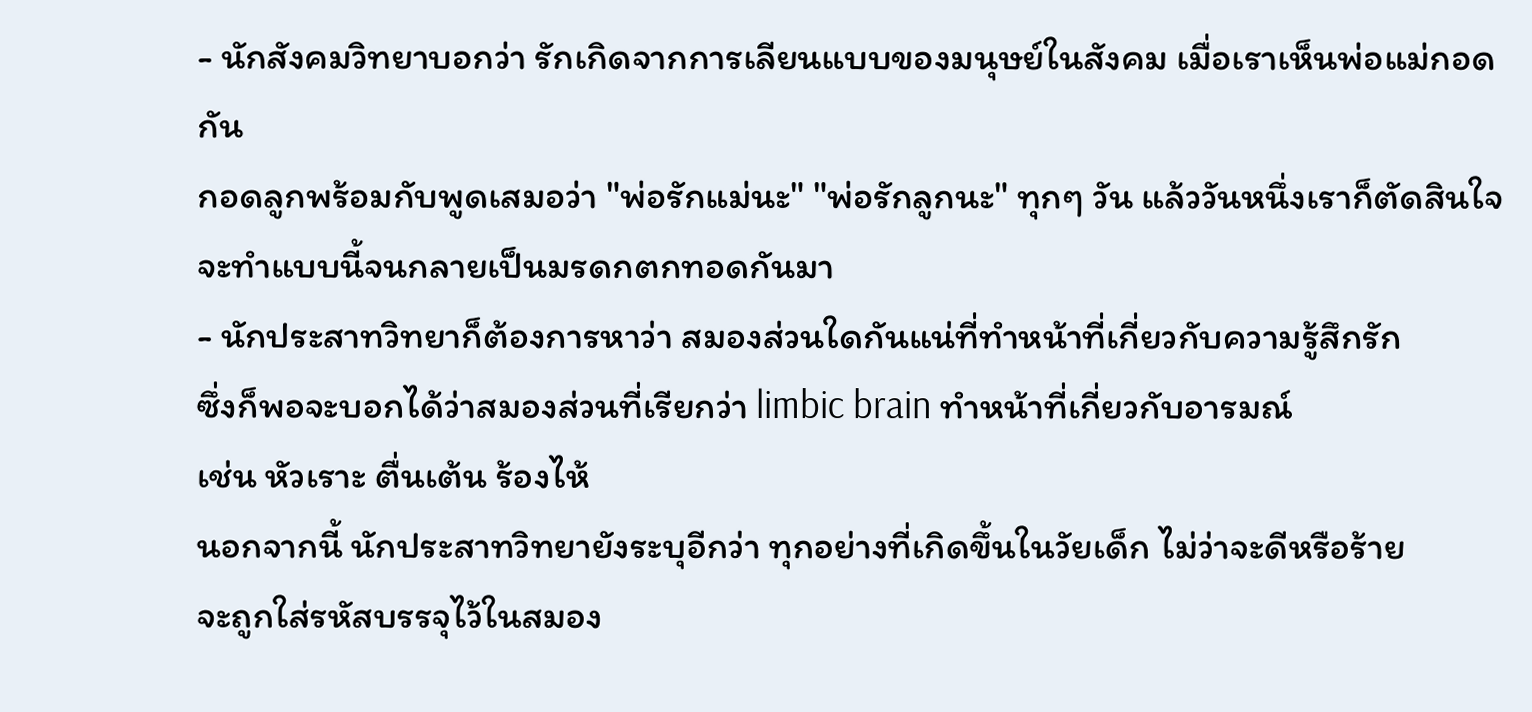- นักสังคมวิทยาบอกว่า รักเกิดจากการเลียนแบบของมนุษย์ในสังคม เมื่อเราเห็นพ่อแม่กอดกัน
กอดลูกพร้อมกับพูดเสมอว่า "พ่อรักแม่นะ" "พ่อรักลูกนะ" ทุกๆ วัน แล้ววันหนึ่งเราก็ตัดสินใจ
จะทำแบบนี้จนกลายเป็นมรดกตกทอดกันมา
- นักประสาทวิทยาก็ต้องการหาว่า สมองส่วนใดกันแน่ที่ทำหน้าที่เกี่ยวกับความรู้สึกรัก
ซึ่งก็พอจะบอกได้ว่าสมองส่วนที่เรียกว่า limbic brain ทำหน้าที่เกี่ยวกับอารมณ์
เช่น หัวเราะ ตื่นเต้น ร้องไห้
นอกจากนี้ นักประสาทวิทยายังระบุอีกว่า ทุกอย่างที่เกิดขึ้นในวัยเด็ก ไม่ว่าจะดีหรือร้าย
จะถูกใส่รหัสบรรจุไว้ในสมอง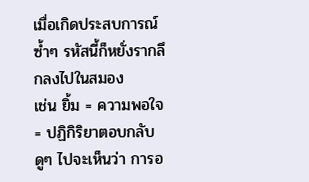เมื่อเกิดประสบการณ์ซ้ำๆ รหัสนี้ก็หยั่งรากลึกลงไปในสมอง
เช่น ยิ้ม = ความพอใจ = ปฏิกิริยาตอบกลับ
ดูๆ ไปจะเห็นว่า การอ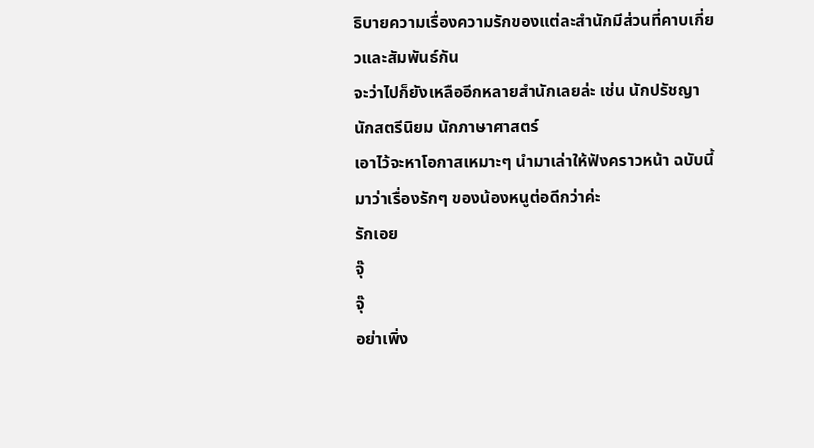ธิบายความเรื่องความรักของแต่ละสำนักมีส่วนที่คาบเกี่ยวและสัมพันธ์กัน
จะว่าไปก็ยังเหลืออีกหลายสำนักเลยล่ะ เช่น นักปรัชญา นักสตรีนิยม นักภาษาศาสตร์
เอาไว้จะหาโอกาสเหมาะๆ นำมาเล่าให้ฟังคราวหน้า ฉบับนี้มาว่าเรื่องรักๆ ของน้องหนูต่อดีกว่าค่ะ
รักเอย
จุ๊
จุ๊
อย่าเพิ่ง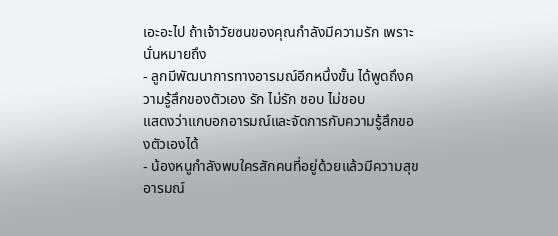เอะอะไป ถ้าเจ้าวัยซนของคุณกำลังมีความรัก เพราะนั่นหมายถึง
- ลูกมีพัฒนาการทางอารมณ์อีกหนึ่งขั้น ได้พูดถึงความรู้สึกของตัวเอง รัก ไม่รัก ชอบ ไม่ชอบ
แสดงว่าแกบอกอารมณ์และจัดการกับความรู้สึกของตัวเองได้
- น้องหนูกำลังพบใครสักคนที่อยู่ด้วยแล้วมีความสุข อารมณ์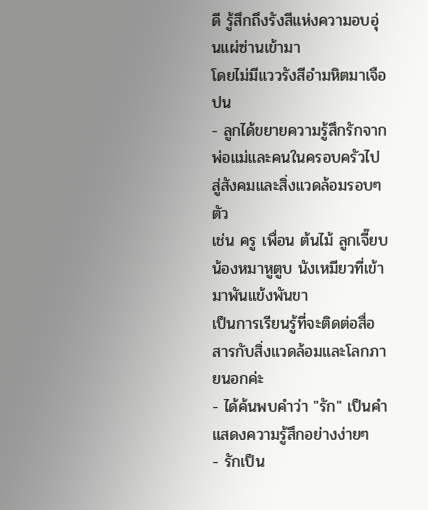ดี รู้สึกถึงรังสีแห่งความอบอุ่นแผ่ซ่านเข้ามา
โดยไม่มีแววรังสีอำมหิตมาเจือปน
- ลูกได้ขยายความรู้สึกรักจากพ่อแม่และคนในครอบครัวไปสู่สังคมและสิ่งแวดล้อมรอบๆ ตัว
เช่น ครู เพื่อน ต้นไม้ ลูกเจี๊ยบ น้องหมาหูตูบ นังเหมียวที่เข้ามาพันแข้งพันขา
เป็นการเรียนรู้ที่จะติดต่อสื่อสารกับสิ่งแวดล้อมและโลกภายนอกค่ะ
- ได้ค้นพบคำว่า "รัก" เป็นคำแสดงความรู้สึกอย่างง่ายๆ
- รักเป็น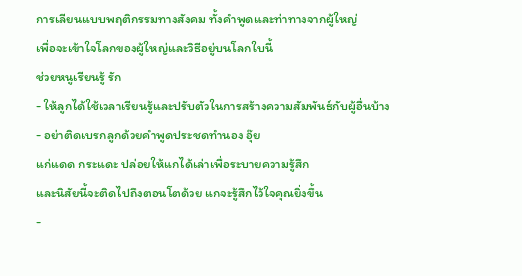การเลียนแบบพฤติกรรมทางสังคม ทั้งคำพูดและท่าทางจากผู้ใหญ่
เพื่อจะเข้าใจโลกของผู้ใหญ่และวิธีอยู่บนโลกใบนี้
ช่วยหนูเรียนรู้ รัก
- ให้ลูกได้ใช้เวลาเรียนรู้และปรับตัวในการสร้างความสัมพันธ์กับผู้อื่นบ้าง
- อย่าติดเบรกลูกด้วยคำพูดประชดทำนอง อุ๊ย
แก่แดด กระแดะ ปล่อยให้แกได้เล่าเพื่อระบายความรู้สึก
และนิสัยนี้จะติดไปถึงตอนโตด้วย แกจะรู้สึกไว้ใจคุณยิ่งขึ้น
-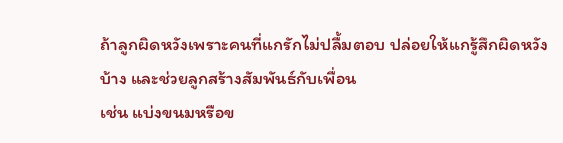ถ้าลูกผิดหวังเพราะคนที่แกรักไม่ปลื้มตอบ ปล่อยให้แกรู้สึกผิดหวังบ้าง และช่วยลูกสร้างสัมพันธ์กับเพื่อน
เช่น แบ่งขนมหรือข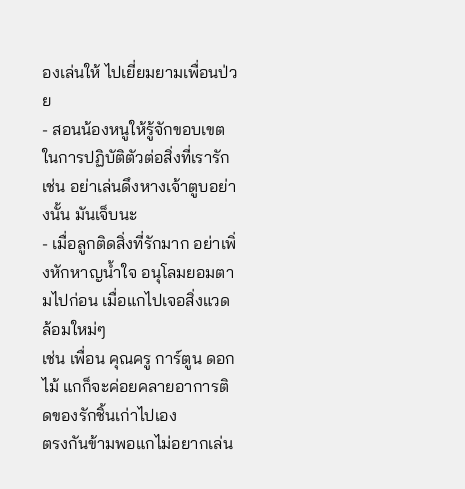องเล่นให้ ไปเยี่ยมยามเพื่อนป่วย
- สอนน้องหนูให้รู้จักขอบเขตในการปฏิบัติตัวต่อสิ่งที่เรารัก เช่น อย่าเล่นดึงหางเจ้าตูบอย่างนั้น มันเจ็บนะ
- เมื่อลูกติดสิ่งที่รักมาก อย่าเพิ่งหักหาญน้ำใจ อนุโลมยอมตามไปก่อน เมื่อแกไปเจอสิ่งแวดล้อมใหม่ๆ
เช่น เพื่อน คุณครู การ์ตูน ดอกไม้ แกก็จะค่อยคลายอาการติดของรักชิ้นเก่าไปเอง
ตรงกันข้ามพอแกไม่อยากเล่น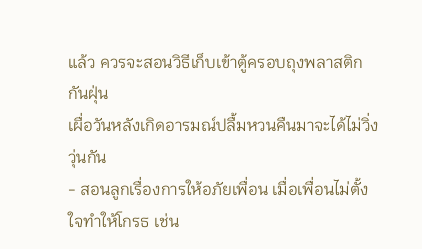แล้ว ควรจะสอนวิธีเก็บเข้าตู้ครอบถุงพลาสติกกันฝุ่น
เผื่อวันหลังเกิดอารมณ์ปลื้มหวนคืนมาจะได้ไม่วิ่งวุ่นกัน
- สอนลูกเรื่องการให้อภัยเพื่อน เมื่อเพื่อนไม่ตั้งใจทำให้โกรธ เช่น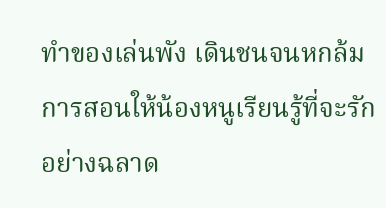ทำของเล่นพัง เดินชนจนหกล้ม
การสอนให้น้องหนูเรียนรู้ที่จะรักอย่างฉลาด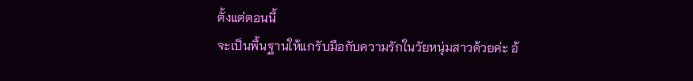ตั้งแต่ตอนนี้
จะเป็นพื้นฐานให้แกรับมือกับความรักในวัยหนุ่มสาวด้วยค่ะ อ้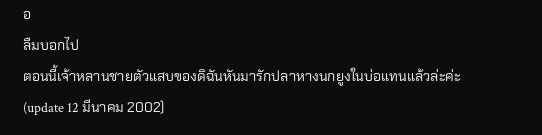อ
ลืมบอกไป
ตอนนี้เจ้าหลานชายตัวแสบของดิฉันหันมารักปลาหางนกยูงในบ่อแทนแล้วล่ะค่ะ
(update 12 มีนาคม 2002)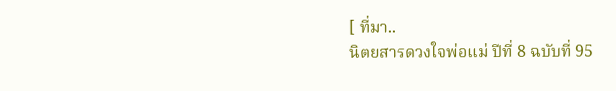[ ที่มา..
นิตยสารดวงใจพ่อแม่ ปีที่ 8 ฉบับที่ 95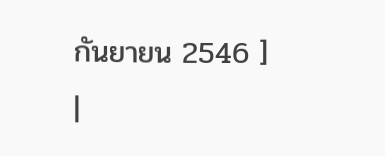กันยายน 2546 ]
|